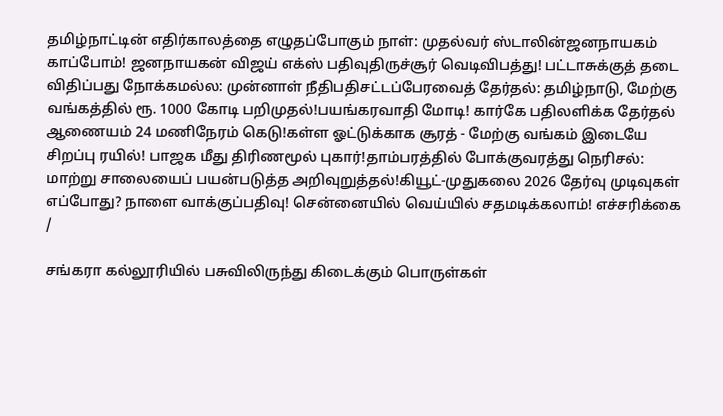தமிழ்நாட்டின் எதிர்காலத்தை எழுதப்போகும் நாள்: முதல்வர் ஸ்டாலின்ஜனநாயகம் காப்போம்! ஜனநாயகன் விஜய் எக்ஸ் பதிவுதிருச்சூர் வெடிவிபத்து! பட்டாசுக்குத் தடை விதிப்பது நோக்கமல்ல: முன்னாள் நீதிபதிசட்டப்பேரவைத் தேர்தல்: தமிழ்நாடு, மேற்கு வங்கத்தில் ரூ. 1000 கோடி பறிமுதல்!பயங்கரவாதி மோடி! கார்கே பதிலளிக்க தேர்தல் ஆணையம் 24 மணிநேரம் கெடு!கள்ள ஓட்டுக்காக சூரத் - மேற்கு வங்கம் இடையே சிறப்பு ரயில்! பாஜக மீது திரிணமூல் புகார்!தாம்பரத்தில் போக்குவரத்து நெரிசல்: மாற்று சாலையைப் பயன்படுத்த அறிவுறுத்தல்!கியூட்-முதுகலை 2026 தேர்வு முடிவுகள் எப்போது? நாளை வாக்குப்பதிவு! சென்னையில் வெய்யில் சதமடிக்கலாம்! எச்சரிக்கை
/

சங்கரா கல்லூரியில் பசுவிலிருந்து கிடைக்கும் பொருள்கள்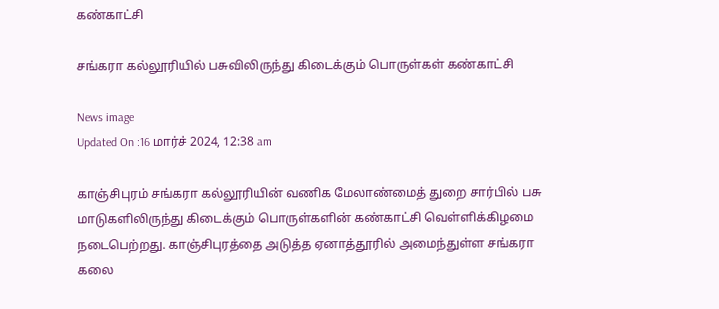கண்காட்சி

சங்கரா கல்லூரியில் பசுவிலிருந்து கிடைக்கும் பொருள்கள் கண்காட்சி

News image
Updated On :16 மார்ச் 2024, 12:38 am

காஞ்சிபுரம் சங்கரா கல்லூரியின் வணிக மேலாண்மைத் துறை சார்பில் பசு மாடுகளிலிருந்து கிடைக்கும் பொருள்களின் கண்காட்சி வெள்ளிக்கிழமை நடைபெற்றது. காஞ்சிபுரத்தை அடுத்த ஏனாத்தூரில் அமைந்துள்ள சங்கரா கலை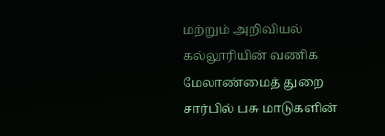மற்றும் அறிவியல் கல்லூரியின் வணிக மேலாண்மைத் துறை சார்பில் பசு மாடுகளின்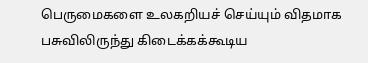பெருமைகளை உலகறியச் செய்யும் விதமாக பசுவிலிருந்து கிடைக்கக்கூடிய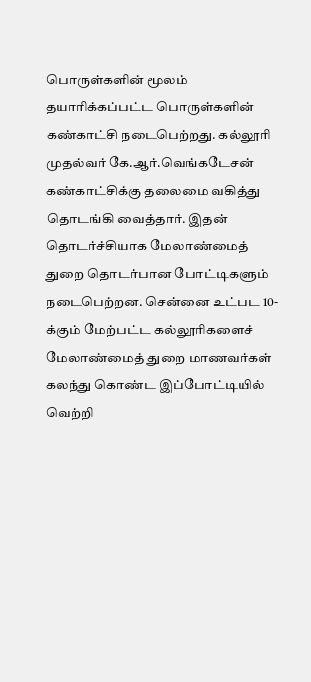பொருள்களின் மூலம் தயாரிக்கப்பட்ட பொருள்களின் கண்காட்சி நடைபெற்றது. கல்லூரி முதல்வர் கே.ஆர்.வெங்கடேசன் கண்காட்சிக்கு தலைமை வகித்து தொடங்கி வைத்தார். இதன் தொடர்ச்சியாக மேலாண்மைத் துறை தொடர்பான போட்டிகளும் நடைபெற்றன. சென்னை உட்பட 10-க்கும் மேற்பட்ட கல்லூரிகளைச் மேலாண்மைத் துறை மாணவர்கள் கலந்து கொண்ட இப்போட்டியில் வெற்றி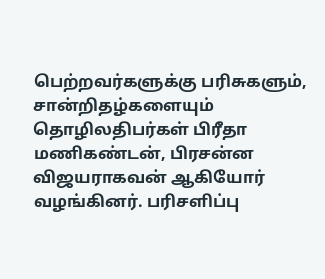பெற்றவர்களுக்கு பரிசுகளும், சான்றிதழ்களையும் தொழிலதிபர்கள் பிரீதா மணிகண்டன், பிரசன்ன விஜயராகவன் ஆகியோர் வழங்கினர். பரிசளிப்பு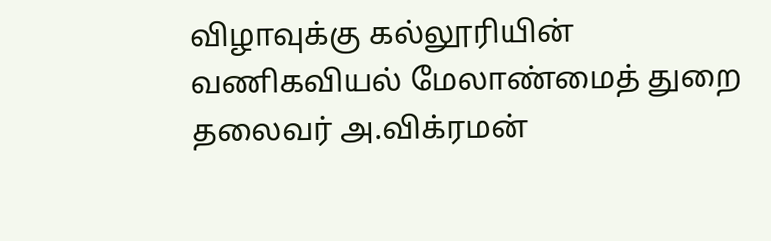விழாவுக்கு கல்லூரியின் வணிகவியல் மேலாண்மைத் துறை தலைவர் அ.விக்ரமன்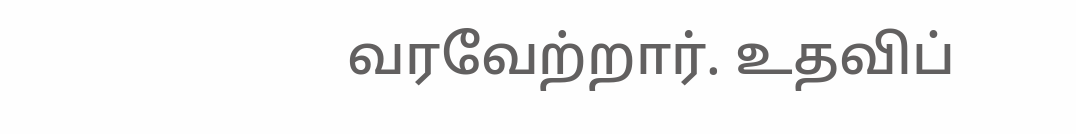வரவேற்றார். உதவிப்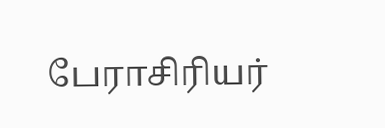பேராசிரியர்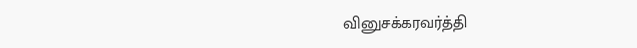வினுசக்கரவர்த்தி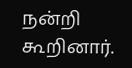நன்றி கூறினார்.